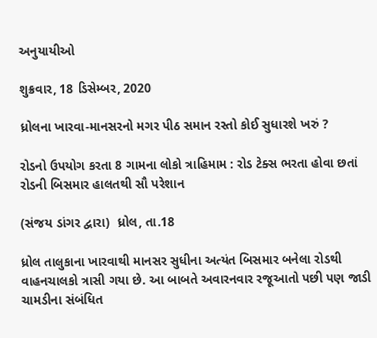અનુયાયીઓ

શુક્રવાર, 18 ડિસેમ્બર, 2020

ધ્રોલના ખારવા-માનસરનો મગર પીઠ સમાન રસ્તો કોઈ સુધારશે ખરું ?

રોડનો ઉપયોગ કરતા 8 ગામના લોકો ત્રાહિમામ : રોડ ટેક્સ ભરતા હોવા છતાં રોડની બિસમાર હાલતથી સૌ પરેશાન

(સંજય ડાંગર દ્વારા)  ધ્રોલ, તા.18

ધ્રોલ તાલુકાના ખારવાથી માનસર સુધીના અત્યંત બિસમાર બનેલા રોડથી વાહનચાલકો ત્રાસી ગયા છે. આ બાબતે અવારનવાર રજૂઆતો પછી પણ જાડી ચામડીના સંબંધિત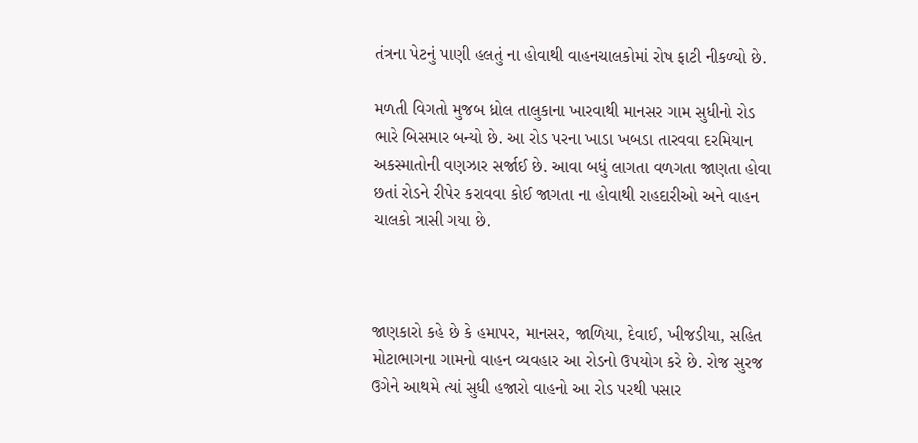તંત્રના પેટનું પાણી હલતું ના હોવાથી વાહનચાલકોમાં રોષ ફાટી નીકળ્યો છે.

મળતી વિગતો મુજબ ધ્રોલ તાલુકાના ખારવાથી માનસર ગામ સુધીનો રોડ ભારે બિસમાર બન્યો છે. આ રોડ પરના ખાડા ખબડા તારવવા દરમિયાન અકસ્માતોની વણઝાર સર્જાઈ છે. આવા બધું લાગતા વળગતા જાણતા હોવા છતાં રોડને રીપેર કરાવવા કોઈ જાગતા ના હોવાથી રાહદારીઓ અને વાહન ચાલકો ત્રાસી ગયા છે.



જાણકારો કહે છે કે હમાપર, માનસર, જાળિયા, દેવાઈ, ખીજડીયા, સહિત મોટાભાગના ગામનો વાહન વ્યવહાર આ રોડનો ઉપયોગ કરે છે. રોજ સુરજ ઉગેને આથમે ત્યાં સુધી હજારો વાહનો આ રોડ પરથી પસાર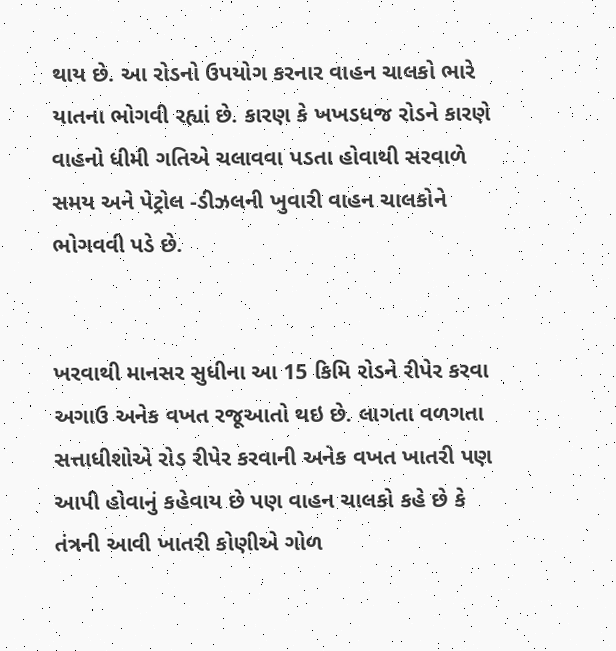થાય છે. આ રોડનો ઉપયોગ કરનાર વાહન ચાલકો ભારે યાતના ભોગવી રહ્યાં છે. કારણ કે ખખડધજ રોડને કારણે વાહનો ધીમી ગતિએ ચલાવવા પડતા હોવાથી સરવાળે સમય અને પેટ્રોલ -ડીઝલની ખુવારી વાહન ચાલકોને ભોગવવી પડે છે.


ખરવાથી માનસર સુધીના આ 15 કિમિ રોડને રીપેર કરવા અગાઉ અનેક વખત રજૂઆતો થઇ છે. લાગતા વળગતા સત્તાધીશોએ રોડ રીપેર કરવાની અનેક વખત ખાતરી પણ આપી હોવાનું કહેવાય છે પણ વાહન ચાલકો કહે છે કે તંત્રની આવી ખાતરી કોણીએ ગોળ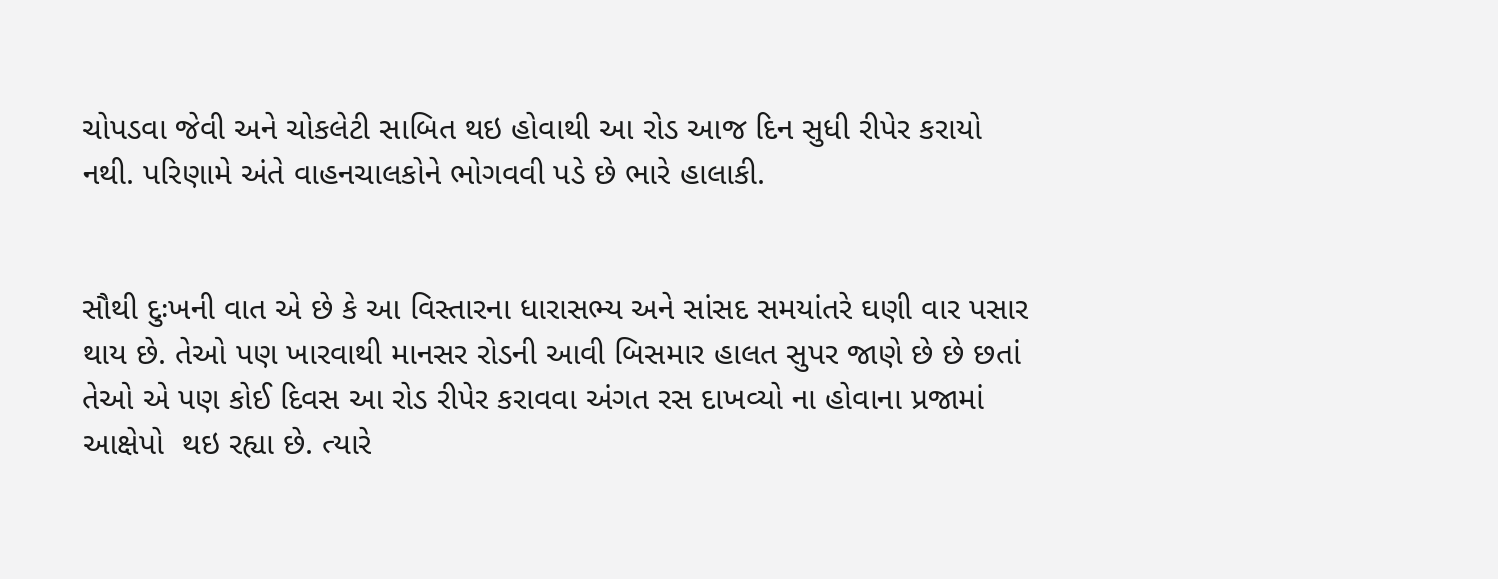ચોપડવા જેવી અને ચોકલેટી સાબિત થઇ હોવાથી આ રોડ આજ દિન સુધી રીપેર કરાયો નથી. પરિણામે અંતે વાહનચાલકોને ભોગવવી પડે છે ભારે હાલાકી.


સૌથી દુઃખની વાત એ છે કે આ વિસ્તારના ધારાસભ્ય અને સાંસદ સમયાંતરે ઘણી વાર પસાર થાય છે. તેઓ પણ ખારવાથી માનસર રોડની આવી બિસમાર હાલત સુપર જાણે છે છે છતાં તેઓ એ પણ કોઈ દિવસ આ રોડ રીપેર કરાવવા અંગત રસ દાખવ્યો ના હોવાના પ્રજામાં આક્ષેપો  થઇ રહ્યા છે. ત્યારે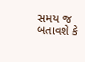સમય જ બતાવશે કે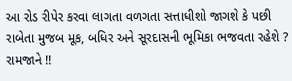આ રોડ રીપેર કરવા લાગતા વળગતા સત્તાધીશો જાગશે કે પછી રાબેતા મુજબ મૂક, બધિર અને સૂરદાસની ભૂમિકા ભજવતા રહેશે ? રામજાને !!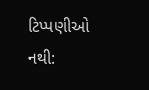ટિપ્પણીઓ નથી: